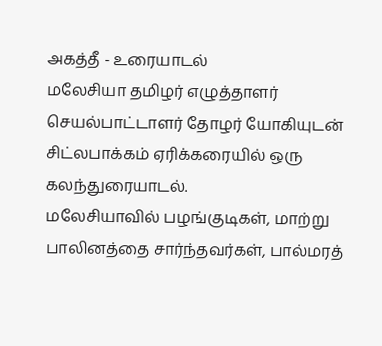அகத்தீ - உரையாடல்
மலேசியா தமிழர் எழுத்தாளர் செயல்பாட்டாளர் தோழர் யோகியுடன் சிட்லபாக்கம் ஏரிக்கரையில் ஒரு கலந்துரையாடல்.
மலேசியாவில் பழங்குடிகள், மாற்று பாலினத்தை சார்ந்தவர்கள், பால்மரத்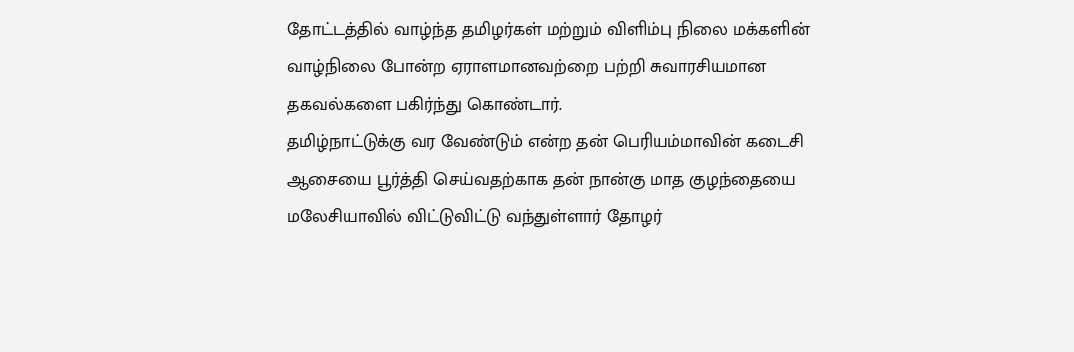தோட்டத்தில் வாழ்ந்த தமிழர்கள் மற்றும் விளிம்பு நிலை மக்களின் வாழ்நிலை போன்ற ஏராளமானவற்றை பற்றி சுவாரசியமான தகவல்களை பகிர்ந்து கொண்டார்.
தமிழ்நாட்டுக்கு வர வேண்டும் என்ற தன் பெரியம்மாவின் கடைசி ஆசையை பூர்த்தி செய்வதற்காக தன் நான்கு மாத குழந்தையை மலேசியாவில் விட்டுவிட்டு வந்துள்ளார் தோழர்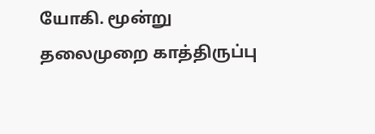யோகி. மூன்று தலைமுறை காத்திருப்பு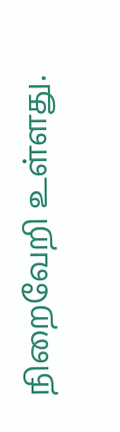நிறைவேறி உள்ளது.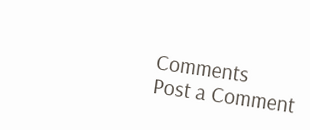Comments
Post a Comment